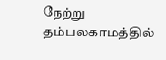நேற்று தம்பலகாமத்தில்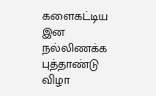களைகட்டிய இன நல்லிணக்க புத்தாண்டு விழா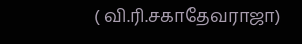( வி.ரி.சகாதேவராஜா)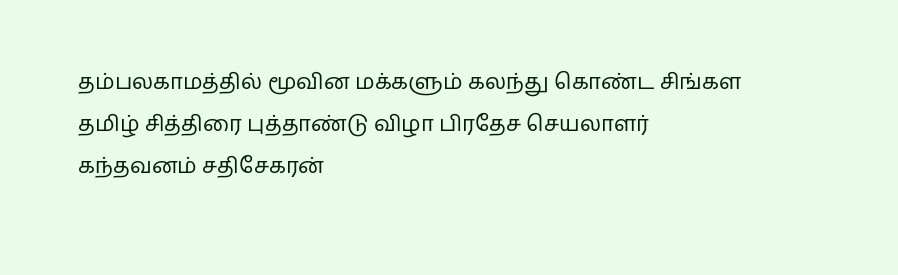தம்பலகாமத்தில் மூவின மக்களும் கலந்து கொண்ட சிங்கள தமிழ் சித்திரை புத்தாண்டு விழா பிரதேச செயலாளர் கந்தவனம் சதிசேகரன்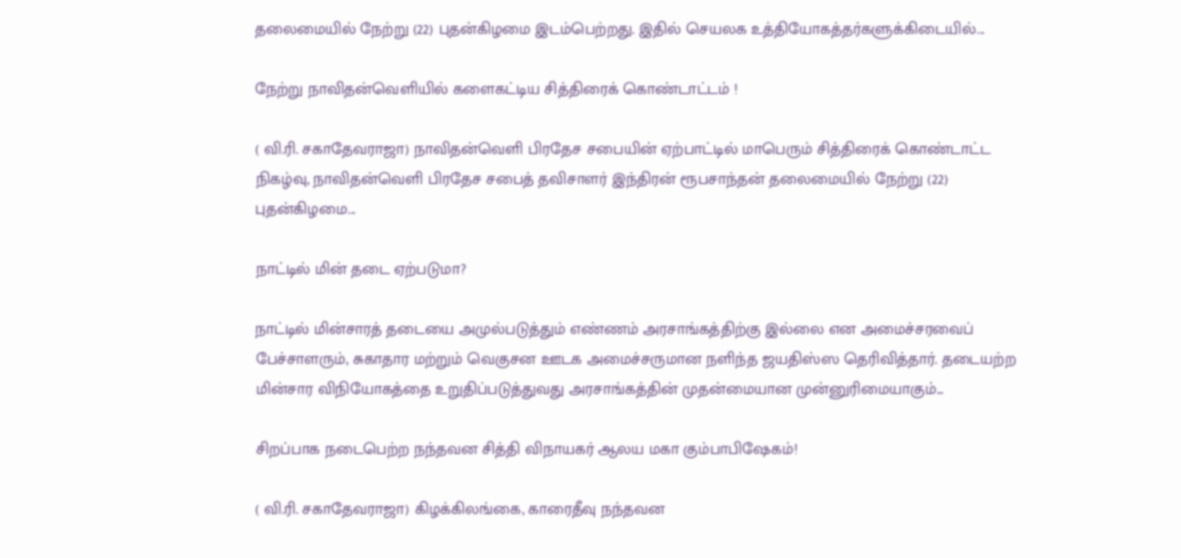தலைமையில் நேற்று (22) புதன்கிழமை இடம்பெற்றது. இதில் செயலக உத்தியோகத்தர்களுக்கிடையில்...

நேற்று நாவிதன்வெளியில் களைகட்டிய சித்திரைக் கொண்டாட்டம் !

( வி.ரி. சகாதேவராஜா) நாவிதன்வெளி பிரதேச சபையின் ஏற்பாட்டில் மாபெரும் சித்திரைக் கொண்டாட்ட நிகழ்வு, நாவிதன்வெளி பிரதேச சபைத் தவிசாளர் இந்திரன் ரூபசாந்தன் தலைமையில் நேற்று (22) புதன்கிழமை...

நாட்டில் மின் தடை ஏற்படுமா?

நாட்டில் மின்சாரத் தடையை அமுல்படுத்தும் எண்ணம் அரசாங்கத்திற்கு இல்லை என அமைச்சரவைப் பேச்சாளரும், சுகாதார மற்றும் வெகுசன ஊடக அமைச்சருமான நளிந்த ஜயதிஸ்ஸ தெரிவித்தார். தடையற்ற மின்சார விநியோகத்தை உறுதிப்படுத்துவது அரசாங்கத்தின் முதன்மையான முன்னுரிமையாகும்...

சிறப்பாக நடைபெற்ற நந்தவன சித்தி விநாயகர் ஆலய மகா கும்பாபிஷேகம்!

( வி.ரி. சகாதேவராஜா) கிழக்கிலங்கை, காரைதீவு நந்தவன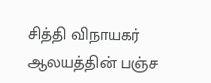சித்தி விநாயகர் ஆலயத்தின் பஞ்ச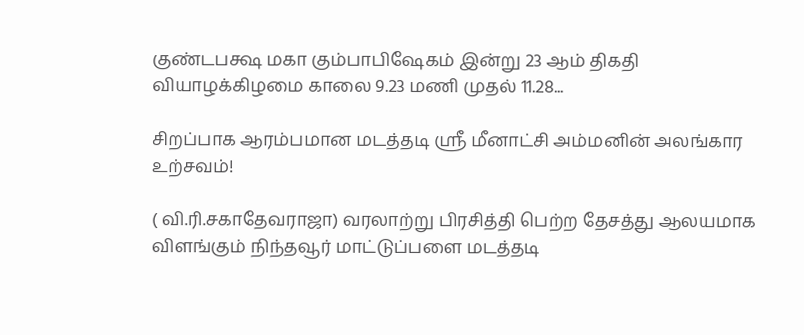குண்டபக்ஷ மகா கும்பாபிஷேகம் இன்று 23 ஆம் திகதி வியாழக்கிழமை காலை 9.23 மணி முதல் 11.28...

சிறப்பாக ஆரம்பமான மடத்தடி ஸ்ரீ மீனாட்சி அம்மனின் அலங்கார உற்சவம்!

( வி.ரி.சகாதேவராஜா) வரலாற்று பிரசித்தி பெற்ற தேசத்து ஆலயமாக விளங்கும் நிந்தவூர் மாட்டுப்பளை மடத்தடி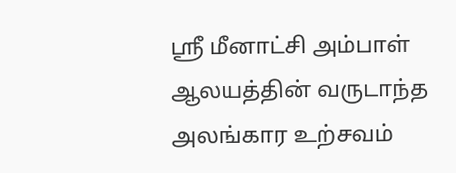ஸ்ரீ மீனாட்சி அம்பாள் ஆலயத்தின் வருடாந்த அலங்கார உற்சவம்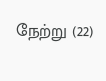நேற்று (22)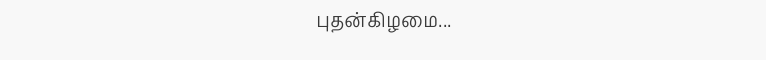புதன்கிழமை...